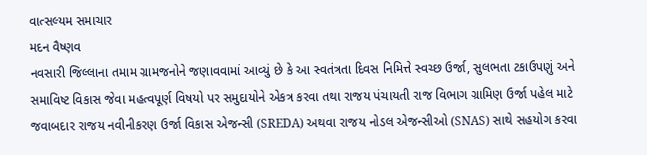વાત્સલ્યમ સમાચાર
મદન વૈષ્ણવ
નવસારી જિલ્લાના તમામ ગ્રામજનોને જણાવવામાં આવ્યું છે કે આ સ્વતંત્રતા દિવસ નિમિત્તે સ્વચ્છ ઉર્જા, સુલભતા ટકાઉપણું અને સમાવિષ્ટ વિકાસ જેવા મહત્વપૂર્ણ વિષયો પર સમુદાયોને એકત્ર કરવા તથા રાજય પંચાયતી રાજ વિભાગ ગ્રામિણ ઉર્જા પહેલ માટે જવાબદાર રાજય નવીનીકરણ ઉર્જા વિકાસ એજન્સી (SREDA) અથવા રાજય નોડલ એજન્સીઓ (SNAS) સાથે સહયોગ કરવા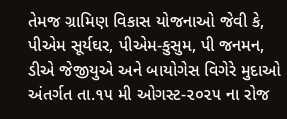તેમજ ગ્રામિણ વિકાસ યોજનાઓ જેવી કે, પીએમ સૂર્યઘર, પીએમ-કુસુમ, પી જનમન, ડીએ જેજીયુએ અને બાયોગેસ વિગેરે મુદાઓ અંતર્ગત તા.૧૫ મી ઓગસ્ટ-૨૦૨૫ ના રોજ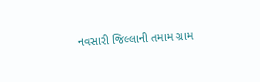નવસારી જિલ્લાની તમામ ગ્રામ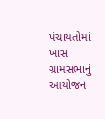પંચાયતોમાં ખાસ ગ્રામસભાનું આયોજન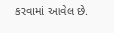કરવામાં આવેલ છે.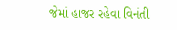જેમાં હાજર રહેવા વિનંતી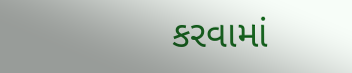કરવામાં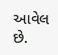આવેલ છે.